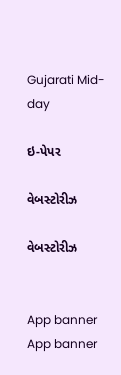Gujarati Mid-day

ઇ-પેપર

વેબસ્ટોરીઝ

વેબસ્ટોરીઝ


App banner App banner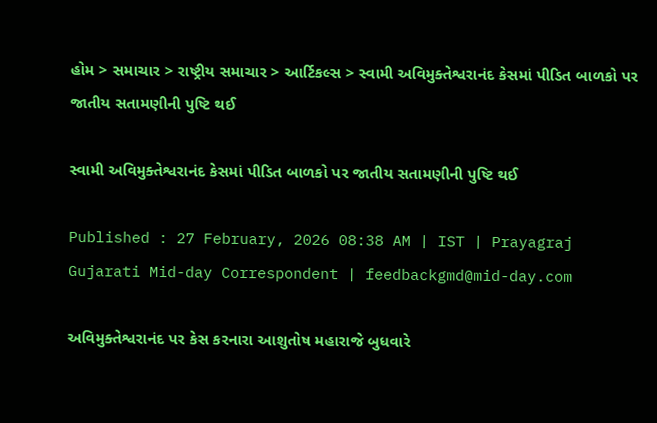હોમ > સમાચાર > રાષ્ટ્રીય સમાચાર > આર્ટિકલ્સ > સ્વામી અવિમુક્તેશ્વરાનંદ કેસમાં પીડિત બાળકો પર જાતીય સતામણીની પુષ્ટિ થઈ

સ્વામી અવિમુક્તેશ્વરાનંદ કેસમાં પીડિત બાળકો પર જાતીય સતામણીની પુષ્ટિ થઈ

Published : 27 February, 2026 08:38 AM | IST | Prayagraj
Gujarati Mid-day Correspondent | feedbackgmd@mid-day.com

અવિમુક્તેશ્વરાનંદ પર કેસ કરનારા આશુતોષ મહારાજે બુધવારે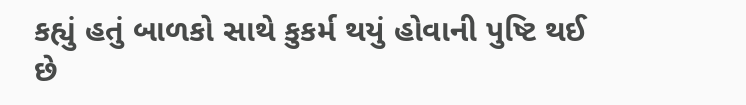કહ્યું હતું બાળકો સાથે કુકર્મ થયું હોવાની પુષ્ટિ થઈ છે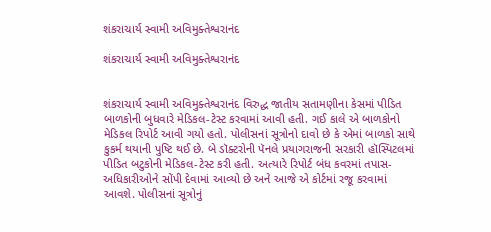શંકરાચાર્ય સ્વામી અવિમુક્તેશ્વરાનંદ

શંકરાચાર્ય સ્વામી અવિમુક્તેશ્વરાનંદ


શંકરાચાર્ય સ્વામી અવિમુક્તેશ્વરાનંદ વિરુદ્ધ જાતીય સતામણીના કેસમાં પીડિત બાળકોની બુધવારે મેડિકલ-ટેસ્ટ કરવામાં આવી હતી. ગઈ કાલે એ બાળકોનો મેડિકલ રિપોર્ટ આવી ગયો હતો. પોલીસનાં સૂત્રોનો દાવો છે કે એમાં બાળકો સાથે કુકર્મ થયાની પુષ્ટિ થઈ છે. બે ડૉક્ટરોની પૅનલે પ્રયાગરાજની સરકારી હૉસ્પિટલમાં પીડિત બટુકોની મેડિકલ-ટેસ્ટ કરી હતી. અત્યારે રિપોર્ટ બંધ કવરમાં તપાસ-અધિકારીઓને સોંપી દેવામાં આવ્યો છે અને આજે એ કોર્ટમાં રજૂ કરવામાં આવશે. પોલીસનાં સૂત્રોનું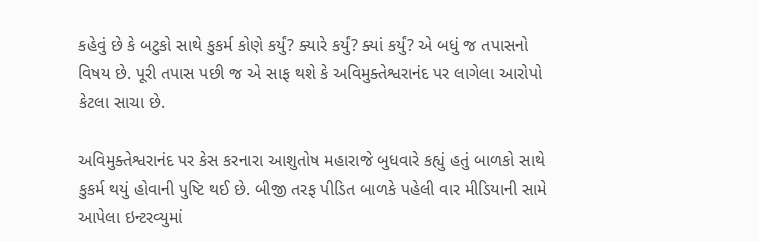કહેવું છે કે બટુકો સાથે કુકર્મ કોણે કર્યું? ક્યારે કર્યું? ક્યાં કર્યું? એ બધું જ તપાસનો વિષય છે. પૂરી તપાસ પછી જ એ સાફ થશે કે અવિમુક્તેશ્વરાનંદ પર લાગેલા આરોપો કેટલા સાચા છે.

અવિમુક્તેશ્વરાનંદ પર કેસ કરનારા આશુતોષ મહારાજે બુધવારે કહ્યું હતું બાળકો સાથે કુકર્મ થયું હોવાની પુષ્ટિ થઈ છે. બીજી તરફ પીડિત બાળકે પહેલી વાર મીડિયાની સામે આપેલા ઇન્ટરવ્યુમાં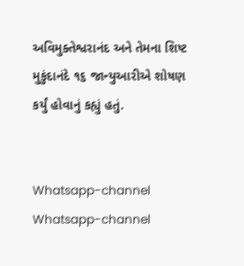અવિમુક્તેશ્વરાનંદ અને તેમના શિષ્ટ મુકુંદાનંદે ૧૬ જાન્યુઆરીએ શોષણ કર્યું હોવાનું કહ્યું હતું.


Whatsapp-channel Whatsapp-channel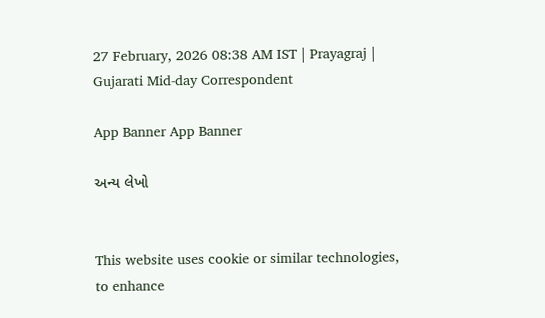27 February, 2026 08:38 AM IST | Prayagraj | Gujarati Mid-day Correspondent

App Banner App Banner

અન્ય લેખો


This website uses cookie or similar technologies, to enhance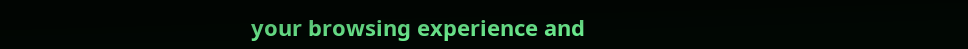your browsing experience and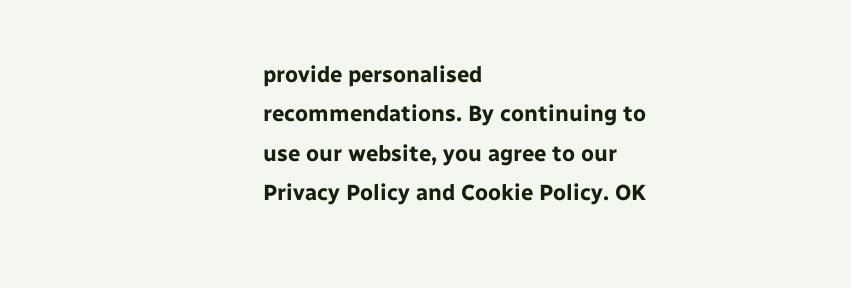provide personalised recommendations. By continuing to use our website, you agree to our Privacy Policy and Cookie Policy. OK